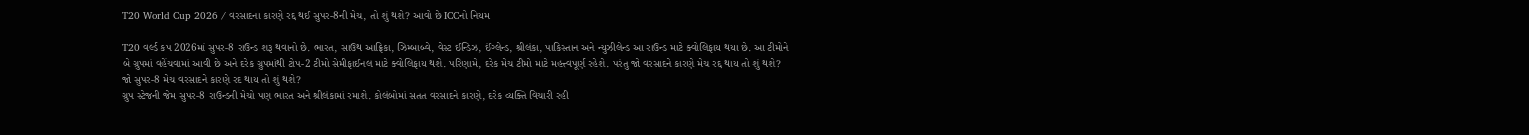T20 World Cup 2026 / વરસાદના કારણે રદ્દ થઈ સુપર-8ની મેચ, તો શું થશે? આવો છે ICCનો નિયમ

T20 વર્લ્ડ કપ 2026માં સુપર-8 રાઉન્ડ શરૂ થવાનો છે. ભારત, સાઉથ આફ્રિકા, ઝિમ્બાબ્વે, વેસ્ટ ઈન્ડિઝ, ઈંગ્લેન્ડ, શ્રીલંકા, પાકિસ્તાન અને ન્યુઝીલેન્ડ આ રાઉન્ડ માટે ક્વોલિફાય થયા છે. આ ટીમોને બે ગ્રુપમાં વહેંચવામાં આવી છે અને દરેક ગ્રુપમાંથી ટોપ-2 ટીમો સેમીફાઈનલ માટે ક્વોલિફાય થશે. પરિણામે, દરેક મેચ ટીમો માટે મહત્ત્વપૂર્ણ રહેશે. પરંતુ જો વરસાદને કારણે મેચ રદ્દ થાય તો શું થશે?
જો સુપર-8 મેચ વરસાદને કારણે રદ થાય તો શું થશે?
ગ્રુપ સ્ટેજની જેમ સુપર-8 રાઉન્ડની મેચો પણ ભારત અને શ્રીલંકામાં રમાશે. કોલંબોમાં સતત વરસાદને કારણે, દરેક વ્યક્તિ વિચારી રહી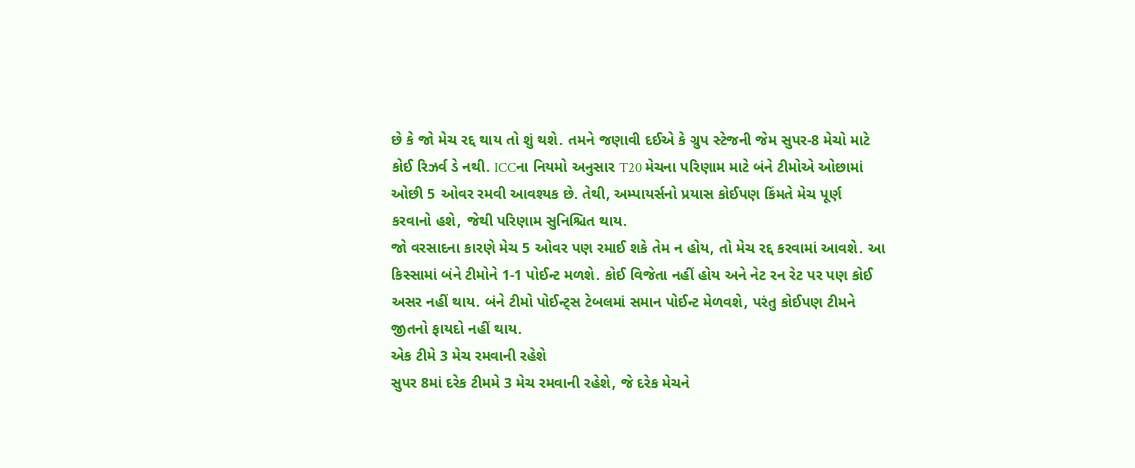છે કે જો મેચ રદ્દ થાય તો શું થશે. તમને જણાવી દઈએ કે ગ્રુપ સ્ટેજની જેમ સુપર-8 મેચો માટે કોઈ રિઝર્વ ડે નથી. ICCના નિયમો અનુસાર T20 મેચના પરિણામ માટે બંને ટીમોએ ઓછામાં ઓછી 5 ઓવર રમવી આવશ્યક છે. તેથી, અમ્પાયર્સનો પ્રયાસ કોઈપણ કિંમતે મેચ પૂર્ણ કરવાનો હશે, જેથી પરિણામ સુનિશ્ચિત થાય.
જો વરસાદના કારણે મેચ 5 ઓવર પણ રમાઈ શકે તેમ ન હોય, તો મેચ રદ્દ કરવામાં આવશે. આ કિસ્સામાં બંને ટીમોને 1-1 પોઈન્ટ મળશે. કોઈ વિજેતા નહીં હોય અને નેટ રન રેટ પર પણ કોઈ અસર નહીં થાય. બંને ટીમો પોઈન્ટ્સ ટેબલમાં સમાન પોઈન્ટ મેળવશે, પરંતુ કોઈપણ ટીમને જીતનો ફાયદો નહીં થાય.
એક ટીમે 3 મેચ રમવાની રહેશે
સુપર 8માં દરેક ટીમમે 3 મેચ રમવાની રહેશે, જે દરેક મેચને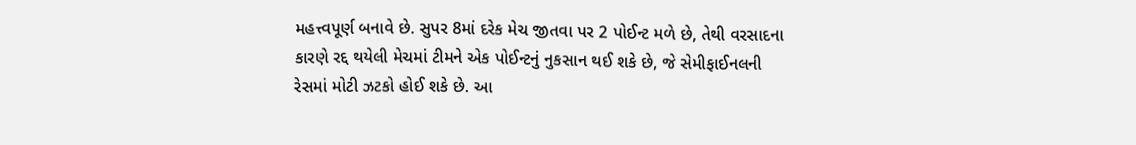મહત્ત્વપૂર્ણ બનાવે છે. સુપર 8માં દરેક મેચ જીતવા પર 2 પોઈન્ટ મળે છે, તેથી વરસાદના કારણે રદ્દ થયેલી મેચમાં ટીમને એક પોઈન્ટનું નુકસાન થઈ શકે છે, જે સેમીફાઈનલની રેસમાં મોટી ઝટકો હોઈ શકે છે. આ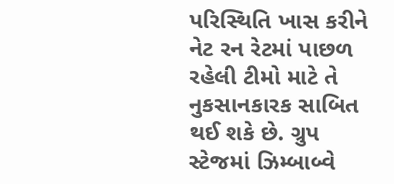પરિસ્થિતિ ખાસ કરીને નેટ રન રેટમાં પાછળ રહેલી ટીમો માટે તે નુકસાનકારક સાબિત થઈ શકે છે. ગ્રુપ સ્ટેજમાં ઝિમ્બાબ્વે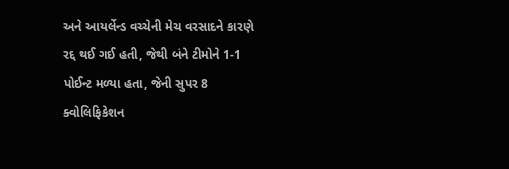અને આયર્લેન્ડ વચ્ચેની મેચ વરસાદને કારણે રદ્દ થઈ ગઈ હતી, જેથી બંને ટીમોને 1-1 પોઈન્ટ મળ્યા હતા, જેની સુપર 8 ક્વોલિફિકેશન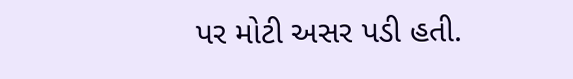પર મોટી અસર પડી હતી.